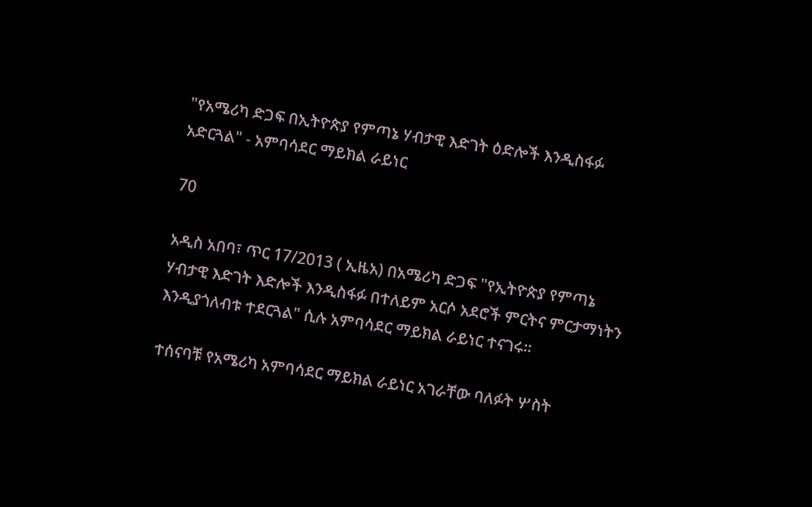"የአሜሪካ ድጋፍ በኢትዮጵያ የምጣኔ ሃብታዊ እድገት ዕድሎች እንዲስፋፉ አድርጓል" - አምባሳደር ማይክል ራይነር

70

አዲስ አበባ፣ ጥር 17/2013 ( ኢዜአ) በአሜሪካ ድጋፍ "የኢትዮጵያ የምጣኔ ሃብታዊ እድገት እድሎች እንዲስፋፉ በተለይም አርሶ አደሮች ምርትና ምርታማነትን እንዲያጎለብቱ ተደርጓል" ሲሉ አምባሳደር ማይክል ራይነር ተናገሩ።

ተሰናባቹ የአሜሪካ አምባሳደር ማይክል ራይነር አገራቸው ባለፉት ሦስት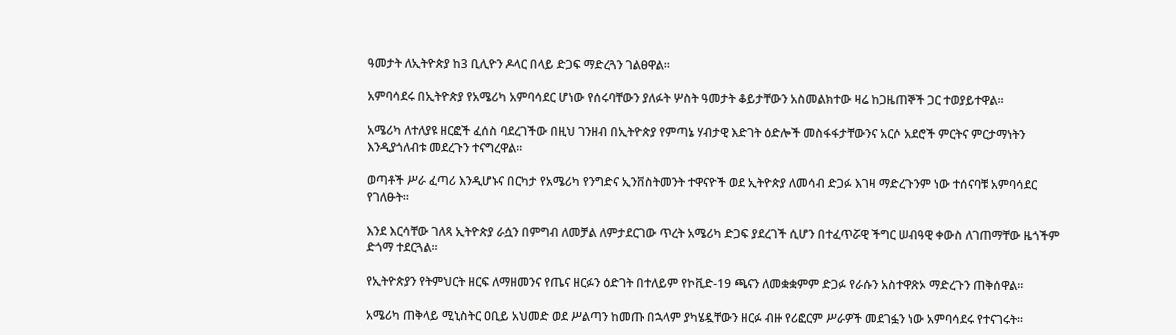ዓመታት ለኢትዮጵያ ከ3 ቢሊዮን ዶላር በላይ ድጋፍ ማድረጓን ገልፀዋል።

አምባሳደሩ በኢትዮጵያ የአሜሪካ አምባሳደር ሆነው የሰሩባቸውን ያለፉት ሦስት ዓመታት ቆይታቸውን አስመልክተው ዛሬ ከጋዜጠኞች ጋር ተወያይተዋል።

አሜሪካ ለተለያዩ ዘርፎች ፈሰስ ባደረገችው በዚህ ገንዘብ በኢትዮጵያ የምጣኔ ሃብታዊ እድገት ዕድሎች መስፋፋታቸውንና አርሶ አደሮች ምርትና ምርታማነትን እንዲያጎለብቱ መደረጉን ተናግረዋል።

ወጣቶች ሥራ ፈጣሪ እንዲሆኑና በርካታ የአሜሪካ የንግድና ኢንቨስትመንት ተዋናዮች ወደ ኢትዮጵያ ለመሳብ ድጋፉ እገዛ ማድረጉንም ነው ተሰናባቹ አምባሳደር የገለፁት።

እንደ እርሳቸው ገለጻ ኢትዮጵያ ራሷን በምግብ ለመቻል ለምታደርገው ጥረት አሜሪካ ድጋፍ ያደረገች ሲሆን በተፈጥሯዊ ችግር ሠብዓዊ ቀውስ ለገጠማቸው ዜጎችም ድጎማ ተደርጓል።

የኢትዮጵያን የትምህርት ዘርፍ ለማዘመንና የጤና ዘርፉን ዕድገት በተለይም የኮቪድ-19 ጫናን ለመቋቋምም ድጋፉ የራሱን አስተዋጽኦ ማድረጉን ጠቅሰዋል።

አሜሪካ ጠቅላይ ሚኒስትር ዐቢይ አህመድ ወደ ሥልጣን ከመጡ በኋላም ያካሄዷቸውን ዘርፉ ብዙ የሪፎርም ሥራዎች መደገፏን ነው አምባሳደሩ የተናገሩት።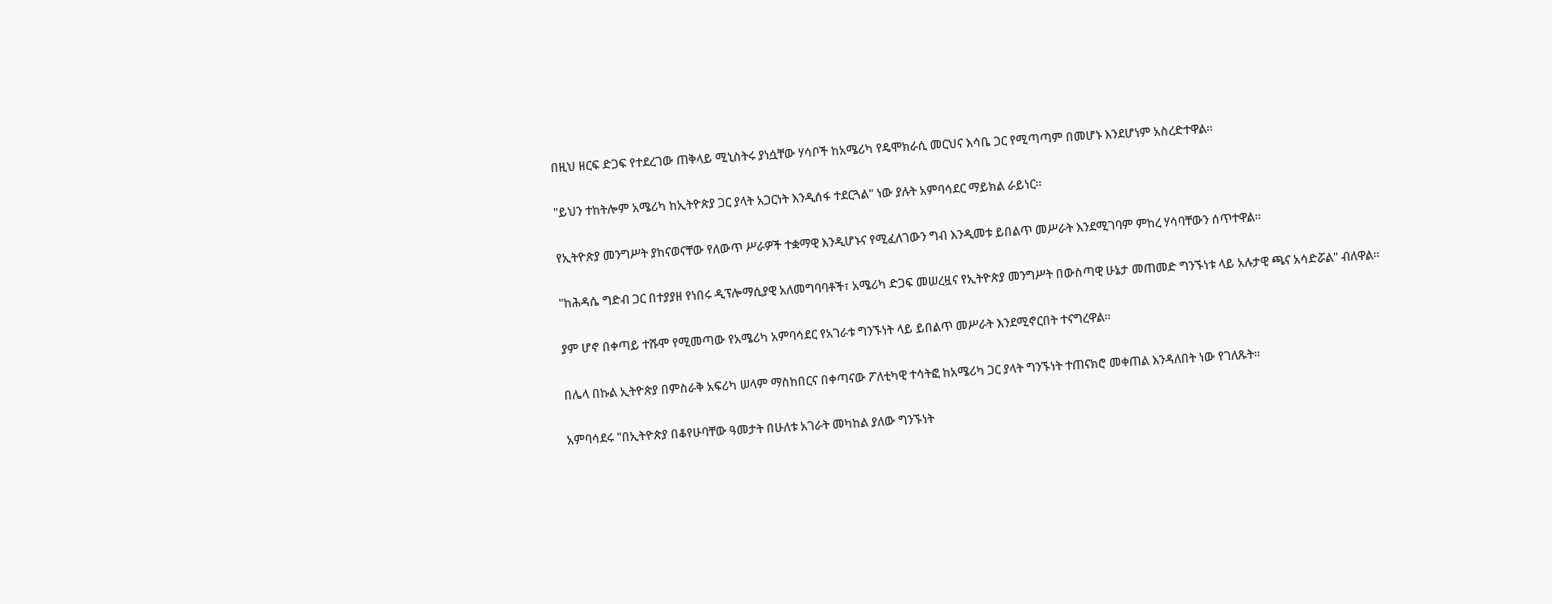በዚህ ዘርፍ ድጋፍ የተደረገው ጠቅላይ ሚኒስትሩ ያነሷቸው ሃሳቦች ከአሜሪካ የዴሞክራሲ መርህና እሳቤ ጋር የሚጣጣም በመሆኑ እንደሆነም አስረድተዋል።

"ይህን ተከትሎም አሜሪካ ከኢትዮጵያ ጋር ያላት አጋርነት እንዲሰፋ ተደርጓል" ነው ያሉት አምባሳደር ማይክል ራይነር።

የኢትዮጵያ መንግሥት ያከናወናቸው የለውጥ ሥራዎች ተቋማዊ እንዲሆኑና የሚፈለገውን ግብ እንዲመቱ ይበልጥ መሥራት እንደሚገባም ምከረ ሃሳባቸውን ሰጥተዋል።

"ከሕዳሴ ግድብ ጋር በተያያዘ የነበሩ ዲፕሎማሲያዊ አለመግባባቶች፣ አሜሪካ ድጋፍ መሠረዟና የኢትዮጵያ መንግሥት በውስጣዊ ሁኔታ መጠመድ ግንኙነቱ ላይ አሉታዊ ጫና አሳድሯል" ብለዋል።

ያም ሆኖ በቀጣይ ተሹሞ የሚመጣው የአሜሪካ አምባሳደር የአገራቱ ግንኙነት ላይ ይበልጥ መሥራት እንደሚኖርበት ተናግረዋል።

በሌላ በኩል ኢትዮጵያ በምስራቅ አፍሪካ ሠላም ማስከበርና በቀጣናው ፖለቲካዊ ተሳትፎ ከአሜሪካ ጋር ያላት ግንኙነት ተጠናክሮ መቀጠል እንዳለበት ነው የገለጹት።

አምባሳደሩ "በኢትዮጵያ በቆየሁባቸው ዓመታት በሁለቱ አገራት መካከል ያለው ግንኙነት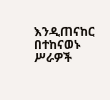እንዲጠናከር በተከናወኑ ሥራዎች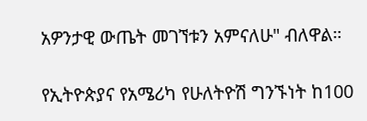አዎንታዊ ውጤት መገኘቱን አምናለሁ" ብለዋል።

የኢትዮጵያና የአሜሪካ የሁለትዮሽ ግንኙነት ከ100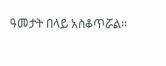ዓመታት በላይ አስቆጥሯል።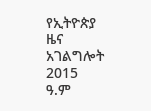የኢትዮጵያ ዜና አገልግሎት
2015
ዓ.ም